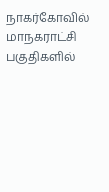நாகர்கோவில் மாநகராட்சி பகுதிகளில்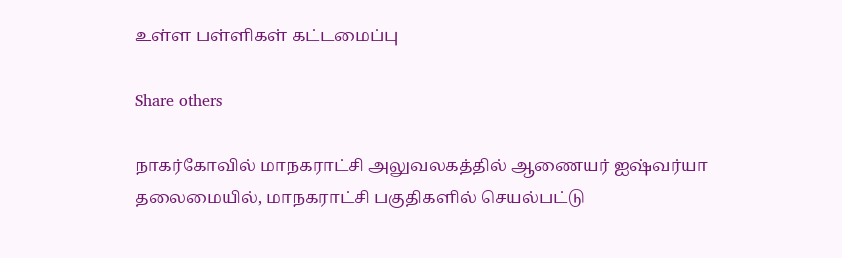உள்ள பள்ளிகள் கட்டமைப்பு

Share others

நாகர்கோவில் மாநகராட்சி அலுவலகத்தில் ஆணையர் ஐஷ்வர்யா தலைமையில், மாநகராட்சி பகுதிகளில் செயல்பட்டு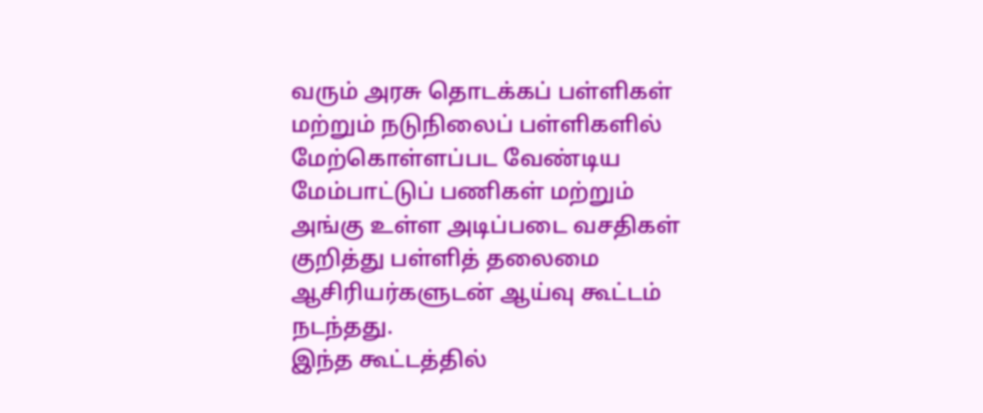வரும் அரசு தொடக்கப் பள்ளிகள் மற்றும் நடுநிலைப் பள்ளிகளில் மேற்கொள்ளப்பட வேண்டிய மேம்பாட்டுப் பணிகள் மற்றும் அங்கு உள்ள அடிப்படை வசதிகள் குறித்து பள்ளித் தலைமை ஆசிரியர்களுடன் ஆய்வு கூட்டம் நடந்தது.
இந்த கூட்டத்தில்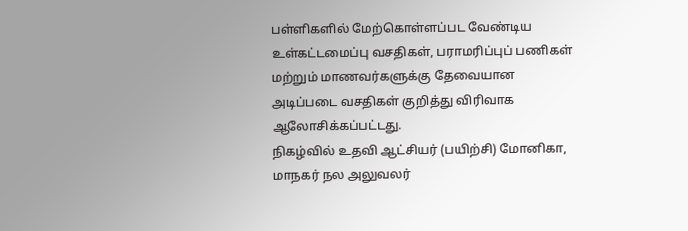பள்ளிகளில் மேற்கொள்ளப்பட வேண்டிய உள்கட்டமைப்பு வசதிகள், பராமரிப்புப் பணிகள் மற்றும் மாணவர்களுக்கு தேவையான அடிப்படை வசதிகள் குறித்து விரிவாக ஆலோசிக்கப்பட்டது.
நிகழ்வில் உதவி ஆட்சியர் (பயிற்சி) மோனிகா,  மாநகர் நல அலுவலர்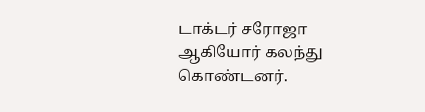டாக்டர் சரோஜா ஆகியோர் கலந்து கொண்டனர்.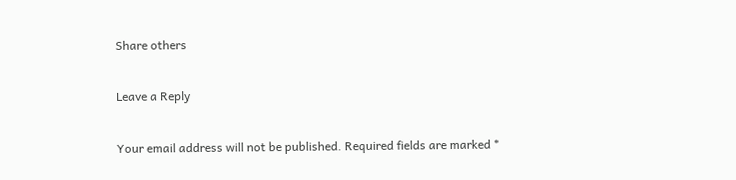Share others

Leave a Reply

Your email address will not be published. Required fields are marked *